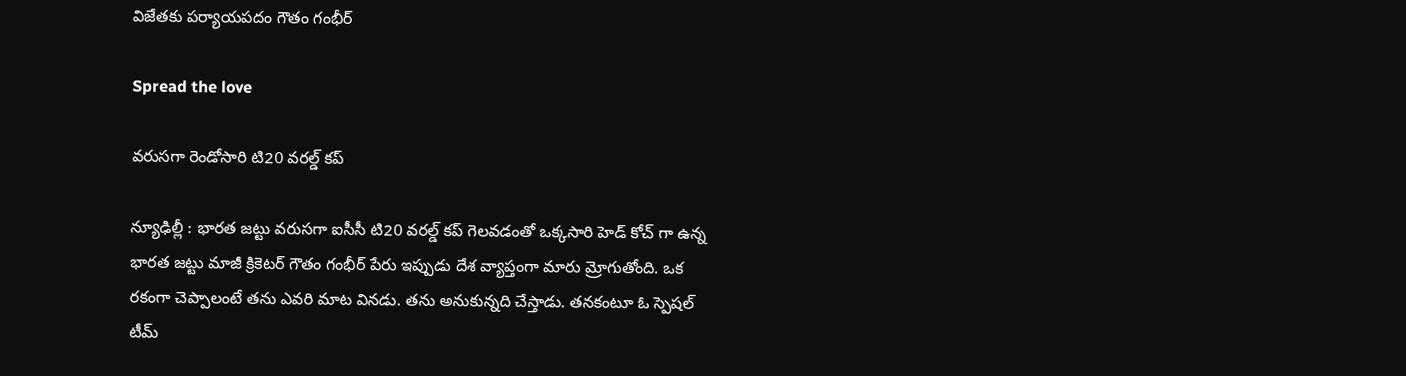విజేత‌కు ప‌ర్యాయ‌ప‌దం గౌతం గంభీర్

Spread the love

వ‌రుస‌గా రెండోసారి టి20 వ‌ర‌ల్డ్ క‌ప్

న్యూఢిల్లీ : భార‌త జ‌ట్టు వ‌రుస‌గా ఐసీసీ టి20 వ‌ర‌ల్డ్ క‌ప్ గెల‌వ‌డంతో ఒక్క‌సారి హెడ్ కోచ్ గా ఉన్న భార‌త జ‌ట్టు మాజీ క్రికెట‌ర్ గౌతం గంభీర్ పేరు ఇప్పుడు దేశ వ్యాప్తంగా మారు మ్రోగుతోంది. ఒక ర‌కంగా చెప్పాలంటే త‌ను ఎవ‌రి మాట విన‌డు. త‌ను అనుకున్న‌ది చేస్తాడు. త‌న‌కంటూ ఓ స్పెష‌ల్ టీమ్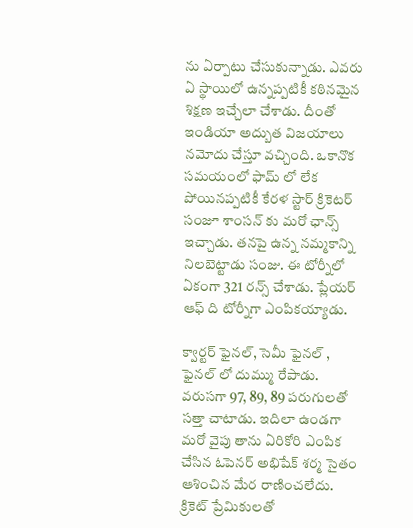ను ఏర్పాటు చేసుకున్నాడు. ఎవ‌రు ఏ స్థాయిలో ఉన్న‌ప్ప‌టికీ క‌ఠిన‌మైన శిక్ష‌ణ ఇచ్చేలా చేశాడు. దీంతో ఇండియా అద్బుత విజ‌యాలు న‌మోదు చేస్తూ వ‌చ్చింది. ఒకానొక స‌మ‌యంలో ఫామ్ లో లేక పోయిన‌ప్ప‌టికీ కేర‌ళ స్టార్ క్రికెట‌ర్ సంజూ శాంస‌న్ కు మ‌రో ఛాన్స్ ఇచ్చాడు. త‌న‌పై ఉన్న న‌మ్మ‌కాన్ని నిల‌బెట్టాడు సంజు. ఈ టోర్నీలో ఏకంగా 321 ర‌న్స్ చేశాడు. ప్లేయ‌ర్ ఆఫ్ ది టోర్నీగా ఎంపిక‌య్యాడు.

క్వార్ట‌ర్ ఫైన‌ల్, సెమీ ఫైన‌ల్ , ఫైన‌ల్ లో దుమ్ము రేపాడు. వ‌రుస‌గా 97, 89, 89 ప‌రుగుల‌తో స‌త్తా చాటాడు. ఇదిలా ఉండ‌గా మ‌రో వైపు తాను ఏరికోరి ఎంపిక చేసిన ఓపెన‌ర్ అభిషేక్ శ‌ర్మ సైతం ఆశించిన మేర రాణించ‌లేదు. క్రికెట్ ప్రేమికుల‌తో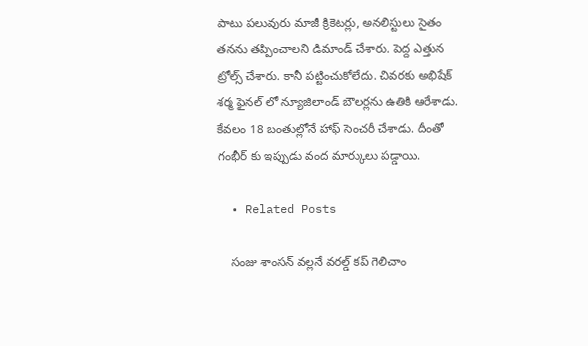పాటు ప‌లువురు మాజీ క్రికెట‌ర్లు, అన‌లిస్టులు సైతం త‌న‌ను త‌ప్పించాల‌ని డిమాండ్ చేశారు. పెద్ద ఎత్తున ట్రోల్స్ చేశారు. కానీ ప‌ట్టించుకోలేదు. చివ‌ర‌కు అభిషేక్ శ‌ర్మ ఫైన‌ల్ లో న్యూజిలాండ్ బౌల‌ర్ల‌ను ఉతికి ఆరేశాడు. కేవ‌లం 18 బంతుల్లోనే హాఫ్ సెంచ‌రీ చేశాడు. దీంతో గంభీర్ కు ఇప్పుడు వంద మార్కులు ప‌డ్డాయి.

  • Related Posts

    సంజు శాంస‌న్ వ‌ల్ల‌నే వ‌ర‌ల్డ్ క‌ప్ గెలిచాం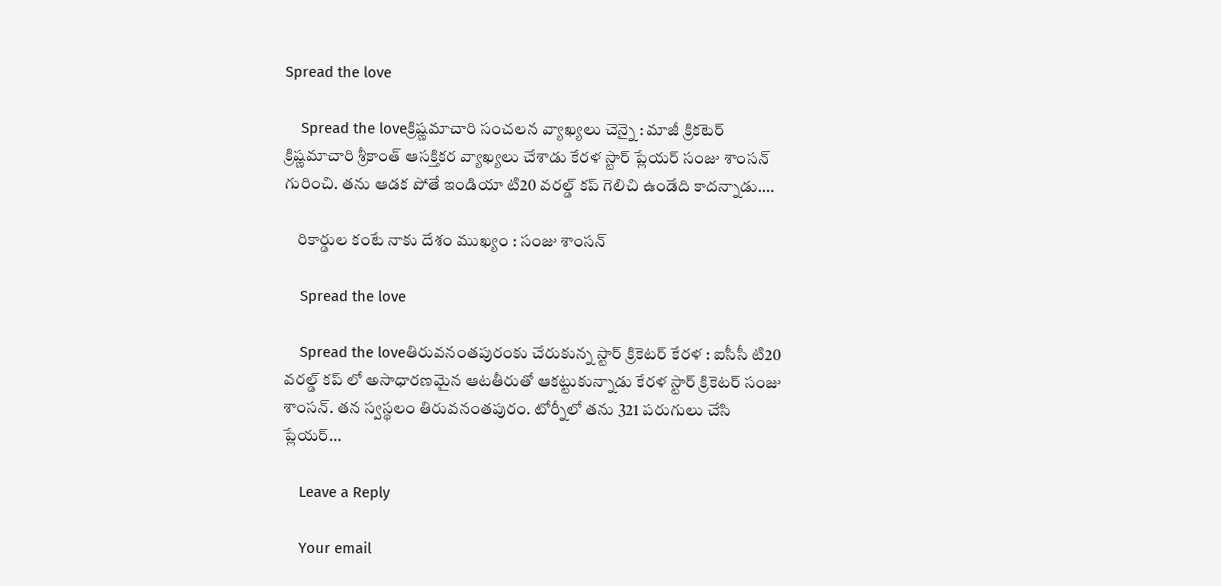Spread the love

    Spread the loveక్రిష్ణ‌మాచారి సంచ‌ల‌న వ్యాఖ్య‌లు చెన్నై : మాజీ క్రిక‌టెర్ క్రిష్ణ‌మాచారి శ్రీ‌కాంత్ ఆస‌క్తిక‌ర వ్యాఖ్య‌లు చేశాడు కేర‌ళ స్టార్ ప్లేయ‌ర్ సంజు శాంస‌న్ గురించి. త‌ను ఆడ‌క పోతే ఇండియా టి20 వ‌ర‌ల్డ్ క‌ప్ గెలిచి ఉండేది కాద‌న్నాడు.…

    రికార్డుల కంటే నాకు దేశం ముఖ్యం : సంజు శాంస‌న్

    Spread the love

    Spread the loveతిరువ‌నంత‌పురంకు చేరుకున్న స్టార్ క్రికెట‌ర్ కేర‌ళ : ఐసీసీ టి20 వ‌ర‌ల్డ్ క‌ప్ లో అసాధార‌ణ‌మైన ఆట‌తీరుతో ఆక‌ట్టుకున్నాడు కేర‌ళ స్టార్ క్రికెట‌ర్ సంజు శాంస‌న్. త‌న స్వ‌స్థ‌లం తిరువ‌నంత‌పురం. టోర్నీలో త‌ను 321 ప‌రుగులు చేసి ప్లేయ‌ర్…

    Leave a Reply

    Your email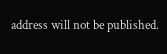address will not be published.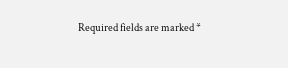Required fields are marked *